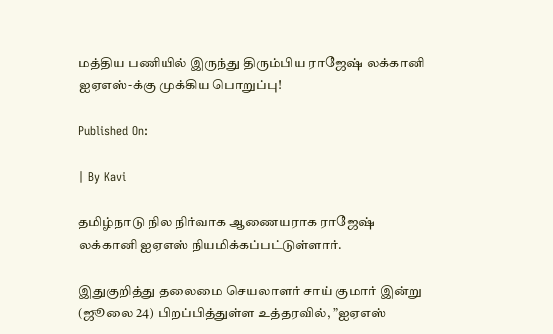மத்திய பணியில் இருந்து திரும்பிய ராஜேஷ் லக்கானி ஐஏஎஸ்-க்கு முக்கிய பொறுப்பு!

Published On:

| By Kavi

தமிழ்நாடு நில நிர்வாக ஆணையராக ராஜேஷ் லக்கானி ஐஏஎஸ் நியமிக்கப்பட்டுள்ளார்.

இதுகுறித்து தலைமை செயலாளர் சாய் குமார் இன்று (ஜூலை 24) பிறப்பித்துள்ள உத்தரவில், ”ஐஏஎஸ்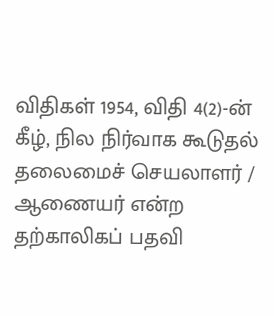விதிகள் 1954, விதி 4(2)-ன் கீழ், நில நிர்வாக கூடுதல் தலைமைச் செயலாளர் / ஆணையர் என்ற தற்காலிகப் பதவி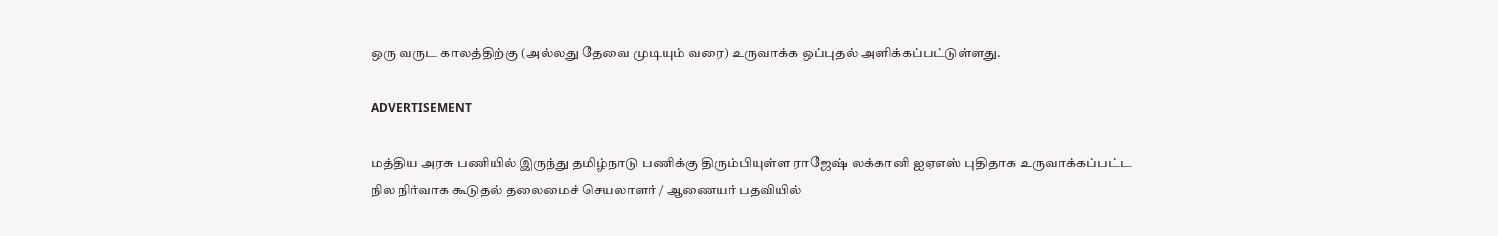ஒரு வருட காலத்திற்கு (அல்லது தேவை முடியும் வரை) உருவாக்க ஒப்புதல் அளிக்கப்பட்டுள்ளது.

ADVERTISEMENT

மத்திய அரசு பணியில் இருந்து தமிழ்நாடு பணிக்கு திரும்பியுள்ள ராஜேஷ் லக்கானி ஐஏஎஸ் புதிதாக உருவாக்கப்பட்ட நில நிர்வாக கூடுதல் தலைமைச் செயலாளர் / ஆணையர் பதவியில்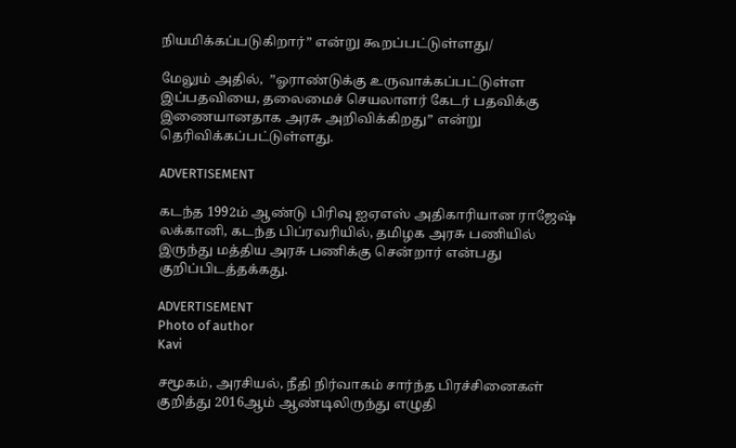நியமிக்கப்படுகிறார்” என்று கூறப்பட்டுள்ளது/

மேலும் அதில்,  ”ஓராண்டுக்கு உருவாக்கப்பட்டுள்ள இப்பதவியை, தலைமைச் செயலாளர் கேடர் பதவிக்கு இணையானதாக அரசு அறிவிக்கிறது” என்று தெரிவிக்கப்பட்டுள்ளது.

ADVERTISEMENT

கடந்த 1992ம் ஆண்டு பிரிவு ஐஏஎஸ் அதிகாரியான ராஜேஷ் லக்கானி, கடந்த பிப்ரவரியில், தமிழக அரசு பணியில் இருந்து மத்திய அரசு பணிக்கு சென்றார் என்பது குறிப்பிடத்தக்கது.

ADVERTISEMENT
Photo of author
Kavi

சமூகம், அரசியல், நீதி நிர்வாகம் சார்ந்த பிரச்சினைகள் குறித்து 2016ஆம் ஆண்டிலிருந்து எழுதி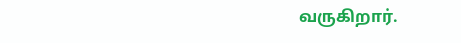வருகிறார்.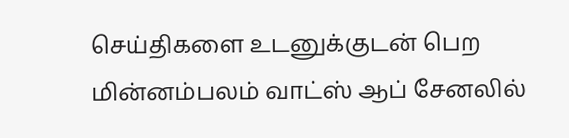செய்திகளை உடனுக்குடன் பெற மின்னம்பலம் வாட்ஸ் ஆப் சேனலில்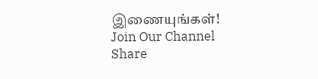இணையுங்கள்!
Join Our Channel
Share